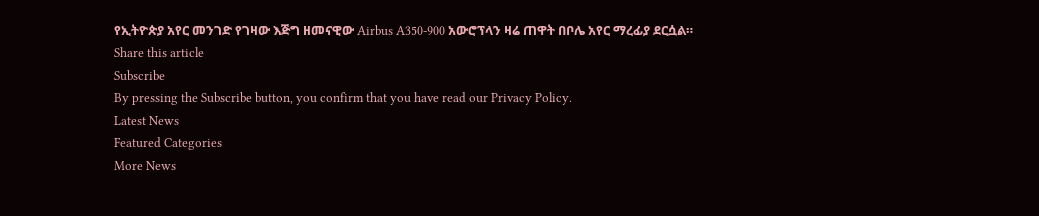የኢትዮጵያ አየር መንገድ የገዛው እጅግ ዘመናዊው Airbus A350-900 አውሮፕላን ዛሬ ጠዋት በቦሌ አየር ማረፊያ ደርሷል።
Share this article
Subscribe
By pressing the Subscribe button, you confirm that you have read our Privacy Policy.
Latest News
Featured Categories
More News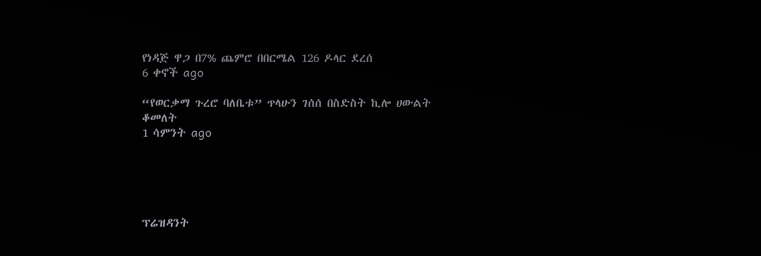የነዳጅ ዋጋ በ7% ጨምሮ በበርሜል 126 ዶላር ደረሰ
6 ቀኖች ago

“የወርቃማ ጉረሮ ባለቤቱ” ጥላሁን ገሰሰ በስድስት ኪሎ ሀውልት ቆመለት
1 ሳምንት ago





ፕሬዝዳንት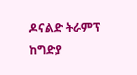ዶናልድ ትራምፕ ከግድያ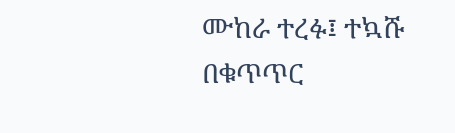ሙከራ ተረፉ፤ ተኳሹ በቁጥጥር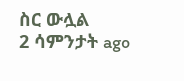ስር ውሏል
2 ሳምንታት ago